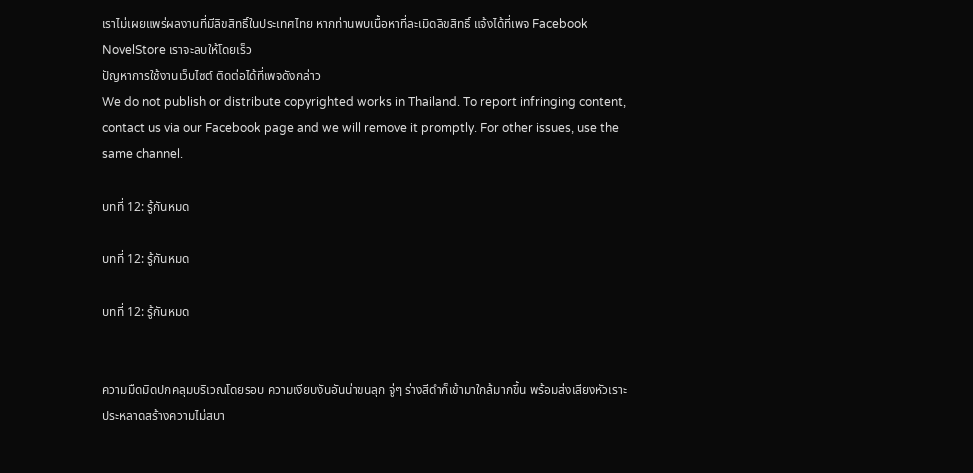เราไม่เผยแพร่ผลงานที่มีลิขสิทธิ์ในประเทศไทย หากท่านพบเนื้อหาที่ละเมิดลิขสิทธิ์ แจ้งได้ที่เพจ Facebook NovelStore เราจะลบให้โดยเร็ว
ปัญหาการใช้งานเว็บไซต์ ติดต่อได้ที่เพจดังกล่าว
We do not publish or distribute copyrighted works in Thailand. To report infringing content, contact us via our Facebook page and we will remove it promptly. For other issues, use the same channel.

บทที่ 12: รู้กันหมด

บทที่ 12: รู้กันหมด

บทที่ 12: รู้กันหมด


ความมืดมิดปกคลุมบริเวณโดยรอบ ความเงียบงันอันน่าขนลุก จู่ๆ ร่างสีดำก็เข้ามาใกล้มากขึ้น พร้อมส่งเสียงหัวเราะประหลาดสร้างความไม่สบา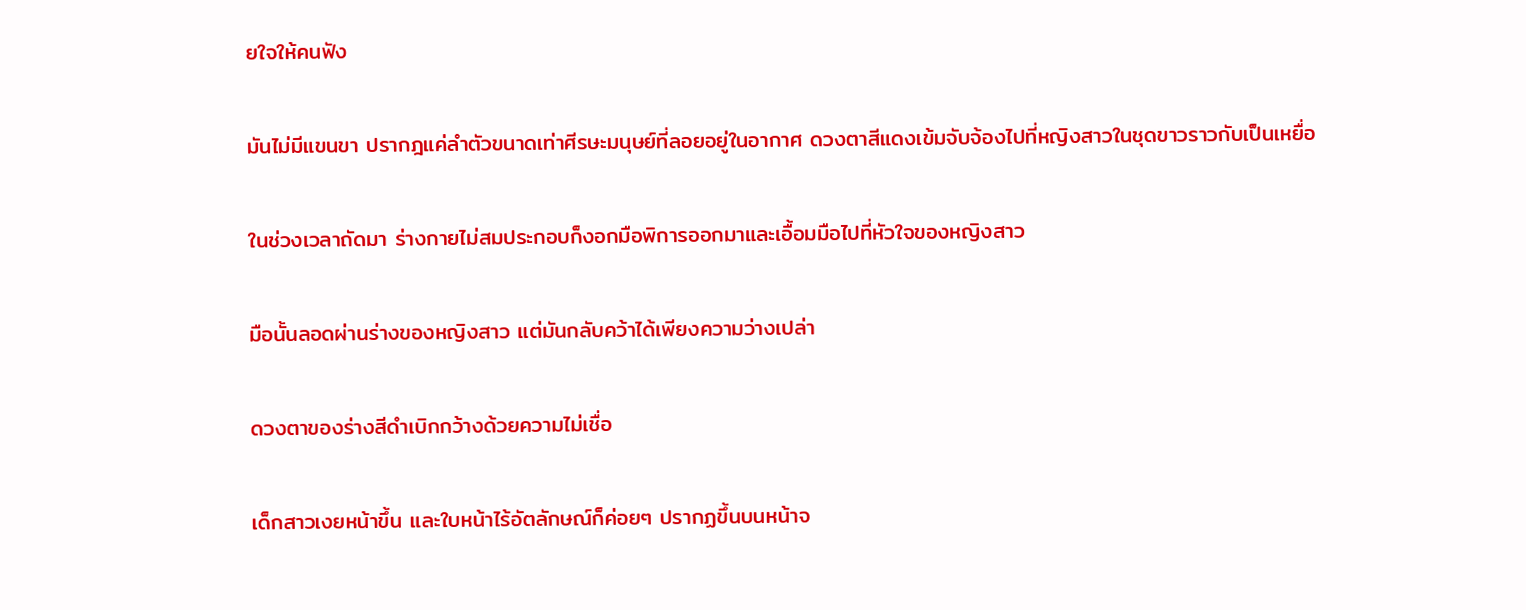ยใจให้คนฟัง

มันไม่มีแขนขา ปรากฎแค่ลำตัวขนาดเท่าศีรษะมนุษย์ที่ลอยอยู่ในอากาศ ดวงตาสีแดงเข้มจับจ้องไปที่หญิงสาวในชุดขาวราวกับเป็นเหยื่อ

ในช่วงเวลาถัดมา ร่างกายไม่สมประกอบก็งอกมือพิการออกมาและเอื้อมมือไปที่หัวใจของหญิงสาว

มือนั้นลอดผ่านร่างของหญิงสาว แต่มันกลับคว้าได้เพียงความว่างเปล่า

ดวงตาของร่างสีดำเบิกกว้างด้วยความไม่เชื่อ

เด็กสาวเงยหน้าขึ้น และใบหน้าไร้อัตลักษณ์ก็ค่อยๆ ปรากฏขึ้นบนหน้าจ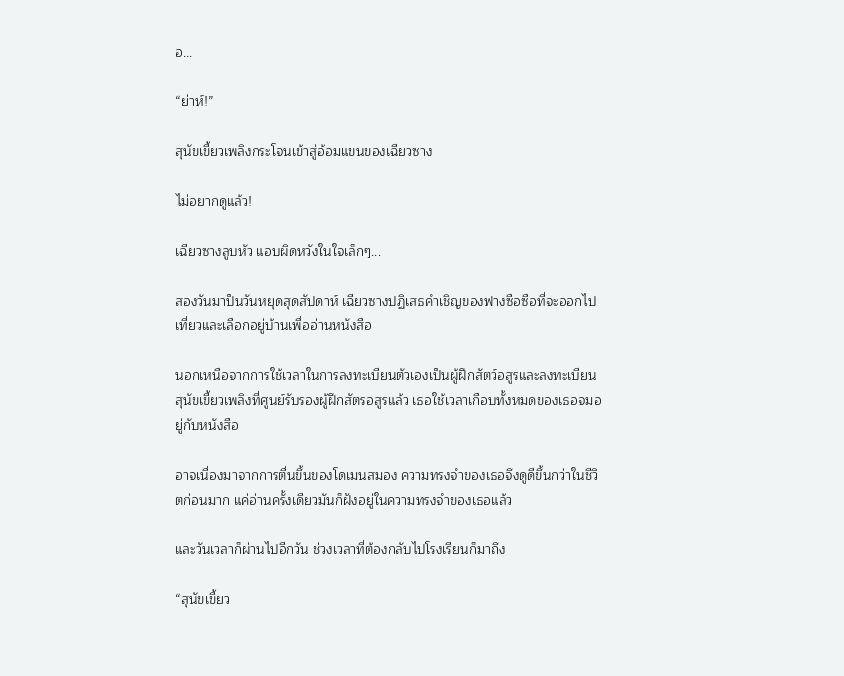อ...

“ย่าห์!”

สุนัขเขี้ยวเพลิงกระโจนเข้าสู่อ้อมแขนของเฉียวซาง

ไม่อยากดูแล้ว!

เฉียวซางลูบหัว แอบผิดหวังในใจเล็กๆ...

สองวันมาป็นวันหยุดสุดสัปดาห์ เฉียวซางปฏิเสธคำเชิญของฟางซือซือที่จะออกไปเที่ยวและเลือกอยู่บ้านเพื่ออ่านหนังสือ

นอกเหนือจากการใช้เวลาในการลงทะเบียนตัวเองเป็นผู้ฝึกสัตว์อสูรและลงทะเบียนสุนัขเขี้ยวเพลิงที่ศูนย์รับรองผู้ฝึกสัตรอสูรแล้ว เธอใช้เวลาเกือบทั้งหมดของเธอจมอยู่กับหนังสือ

อาจเนื่องมาจากการตื่นขึ้นของโดเมนสมอง ความทรงจำของเธอจึงดูดีขึ้นกว่าในชีวิตก่อนมาก แค่อ่านครั้งเดียวมันก็ฝังอยู่ในความทรงจำของเธอแล้ว

และวันเวลาก็ผ่านไปอีกวัน ช่วงเวลาที่ต้องกลับไปโรงเรียนก็มาถึง

“สุนัขเขี้ยว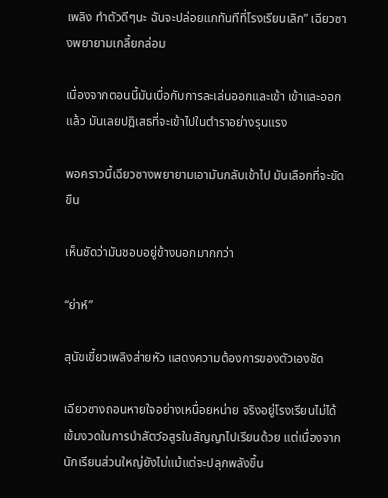เพลิง ทำตัวดีๆนะ ฉันจะปล่อยแกทันทีที่โรงเรียนเลิก” เฉียวซางพยายามเกลี้ยกล่อม

เนื่องจากตอนนี้มันเบื่อกับการละเล่นออกและเข้า เข้าและออกแล้ว มันเลยปฎิเสธที่จะเข้าไปในตำราอย่างรุนแรง

พอคราวนี้เฉียวซางพยายามเอามันกลับเข้าไป มันเลือกที่จะขัดขืน

เห็นชัดว่ามันชอบอยู่ข้างนอกมากกว่า

“ย่าห์”

สุนัขเขี้ยวเพลิงส่ายหัว แสดงความต้องการของตัวเองชัด

เฉียวซางถอนหายใจอย่างเหนื่อยหน่าย จริงอยู่โรงเรียนไม่ได้เข้มงวดในการนำสัตว์อสูรในสัญญาไปเรียนด้วย แต่เนื่องจากนักเรียนส่วนใหญ่ยังไม่แม้แต่จะปลุกพลังขึ้น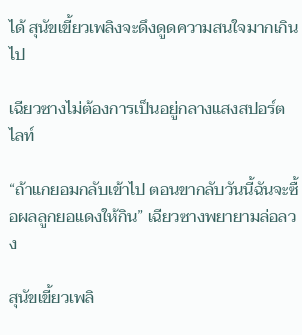ได้ สุนัขเขี้ยวเพลิงจะดึงดูดความสนใจมากเกินไป

เฉียวซางไม่ต้องการเป็นอยู่กลางแสงสปอร์ตไลท์

“ถ้าแกยอมกลับเข้าไป ตอนขากลับวันนี้ฉันจะซื้อผลลูกยอแดงให้กิน” เฉียวซางพยายามล่อลวง

สุนัขเขี้ยวเพลิ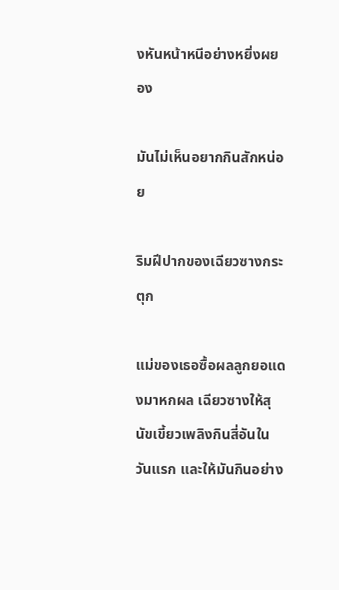งหันหน้าหนีอย่างหยิ่งผยอง

มันไม่เห็นอยากกินสักหน่อย

ริมฝีปากของเฉียวซางกระตุก

แม่ของเธอซื้อผลลูกยอแดงมาหกผล เฉียวซางให้สุนัขเขี้ยวเพลิงกินสี่อันในวันแรก และให้มันกินอย่าง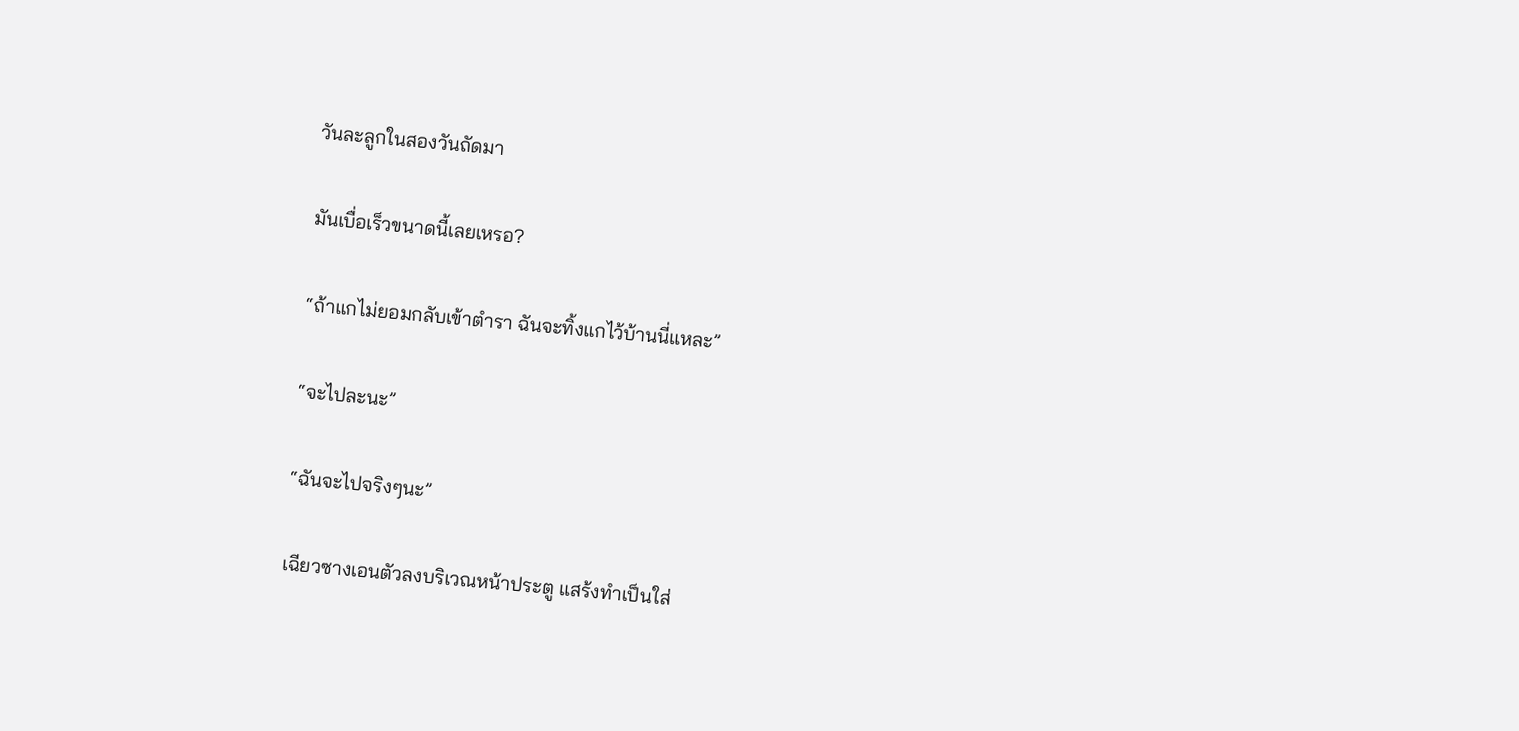วันละลูกในสองวันถัดมา

มันเบื่อเร็วขนาดนี้เลยเหรอ?

“ถ้าแกไม่ยอมกลับเข้าตำรา ฉันจะทิ้งแกไว้บ้านนี่แหละ”

“จะไปละนะ”

“ฉันจะไปจริงๆนะ”

เฉียวซางเอนตัวลงบริเวณหน้าประตู แสร้งทำเป็นใส่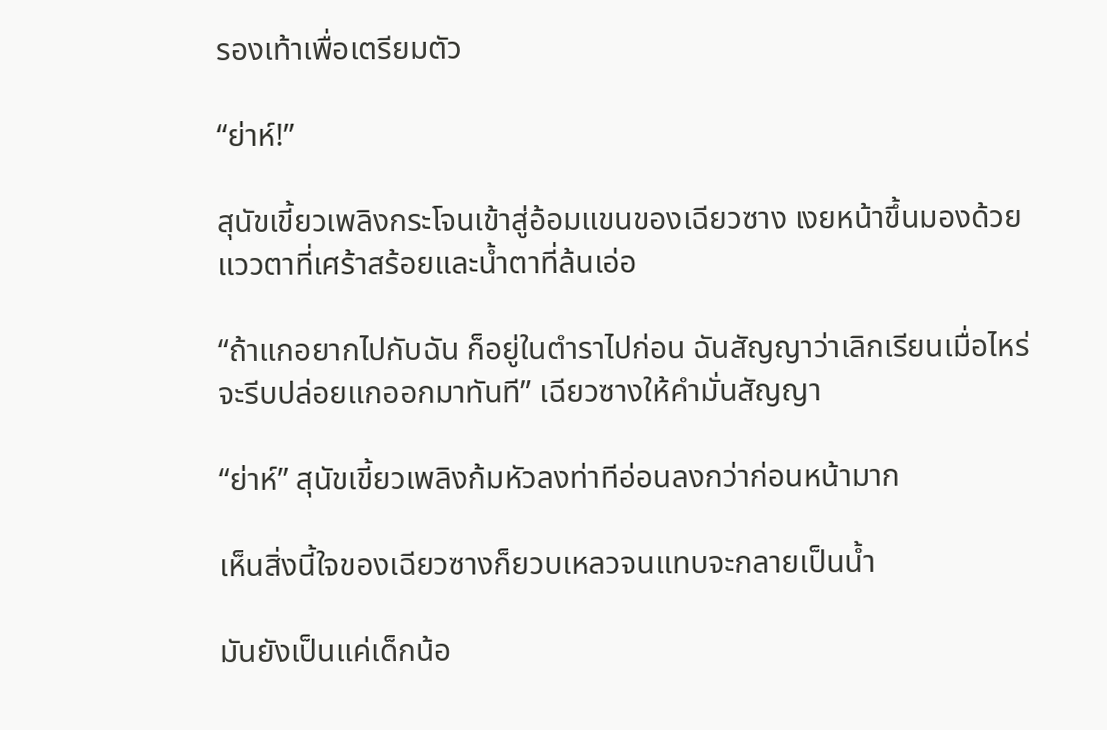รองเท้าเพื่อเตรียมตัว

“ย่าห์!”

สุนัขเขี้ยวเพลิงกระโจนเข้าสู่อ้อมแขนของเฉียวซาง เงยหน้าขึ้นมองด้วยแววตาที่เศร้าสร้อยและน้ำตาที่ล้นเอ่อ

“ถ้าแกอยากไปกับฉัน ก็อยู่ในตำราไปก่อน ฉันสัญญาว่าเลิกเรียนเมื่อไหร่จะรีบปล่อยแกออกมาทันที” เฉียวซางให้คำมั่นสัญญา

“ย่าห์” สุนัขเขี้ยวเพลิงก้มหัวลงท่าทีอ่อนลงกว่าก่อนหน้ามาก

เห็นสิ่งนี้ใจของเฉียวซางก็ยวบเหลวจนแทบจะกลายเป็นน้ำ

มันยังเป็นแค่เด็กน้อ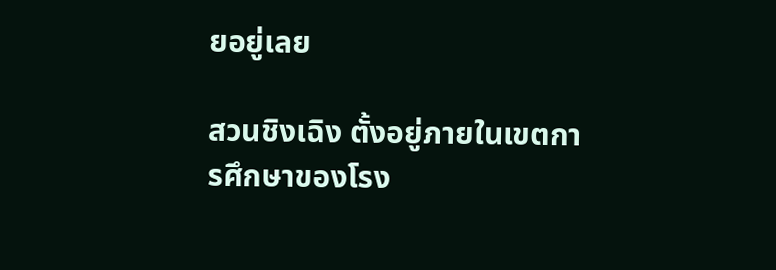ยอยู่เลย

สวนชิงเฉิง ตั้งอยู่ภายในเขตการศึกษาของโรง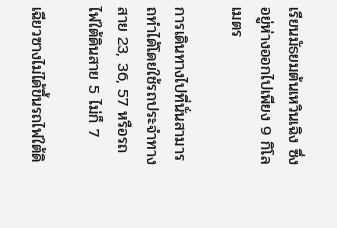เรียนมัธยมต้นเหวินเฉิง ซึ่งอยู่ห่างออกไปเพียง 9 กิโลเมตร

การเดินทางไปที่นั่นสามารถทำได้โดยใช้รถประจำทางสาย 23, 36, 57 หรือรถไฟใต้ดินสาย 5 ไม่ก็ 7

เฉียวซางไม่ได้ขึ้นรถไฟใต้ดิ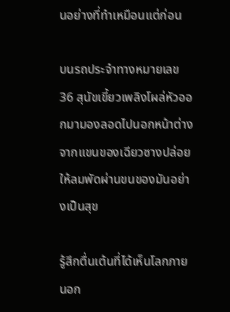นอย่างที่ทำเหมือนแต่ก่อน

บนรถประจำทางหมายเลข 36 สุนัขเขี้ยวเพลิงโผล่หัวออกมามองลอดไปนอกหน้าต่างจากแขนของเฉียวซางปล่อยให้ลมพัดผ่านขนของมันอย่างเป็นสุข

รู้สึกตื่นเต้นที่ได้เห็นโลกภายนอก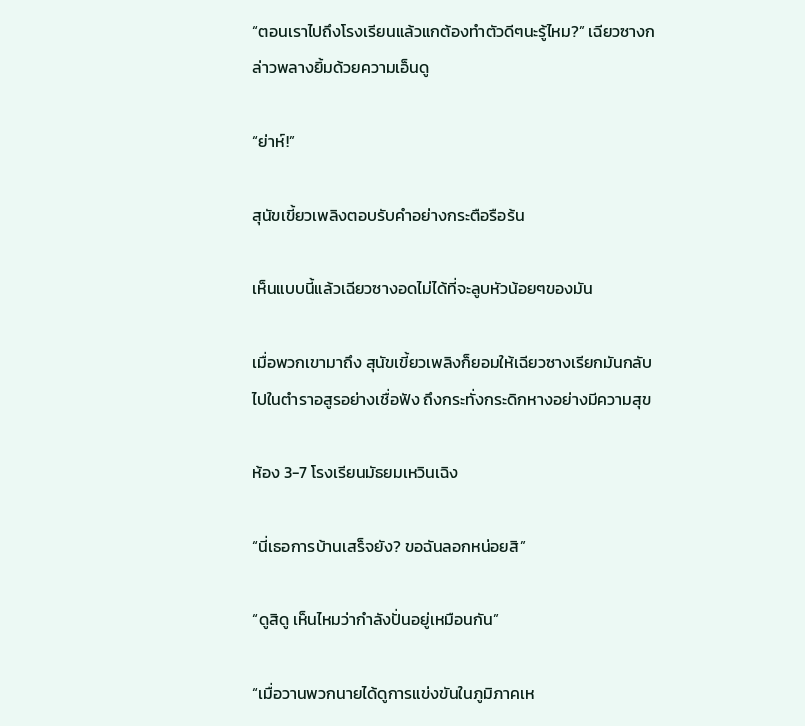“ตอนเราไปถึงโรงเรียนแล้วแกต้องทำตัวดีๆนะรู้ไหม?” เฉียวซางกล่าวพลางยิ้มด้วยความเอ็นดู

“ย่าห์!”

สุนัขเขี้ยวเพลิงตอบรับคำอย่างกระตือรือร้น

เห็นแบบนี้แล้วเฉียวซางอดไม่ได้ที่จะลูบหัวน้อยๆของมัน

เมื่อพวกเขามาถึง สุนัขเขี้ยวเพลิงก็ยอมให้เฉียวซางเรียกมันกลับไปในตำราอสูรอย่างเชื่อฟัง ถึงกระทั่งกระดิกหางอย่างมีความสุข

ห้อง 3-7 โรงเรียนมัธยมเหวินเฉิง

“นี่เธอการบ้านเสร็จยัง? ขอฉันลอกหน่อยสิ”

“ดูสิดู เห็นไหมว่ากำลังปั่นอยู่เหมือนกัน”

“เมื่อวานพวกนายได้ดูการแข่งขันในภูมิภาคเห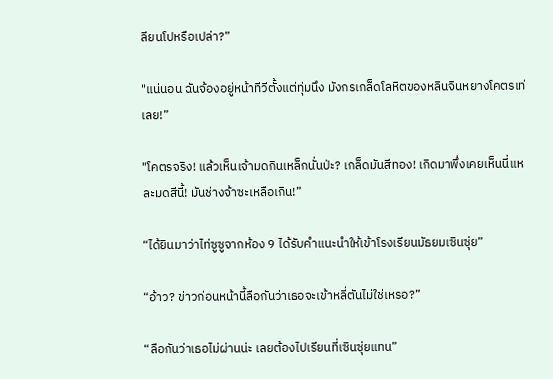ลียนโปหรือเปล่า?”

"แน่นอน ฉันจ้องอยู่หน้าทีวีตั้งแต่ทุ่มนึง มังกรเกล็ดโลหิตของหลินจินหยางโคตรเท่เลย!”

"โคตรจริง! แล้วเห็นเจ้ามดกินเหล็กนั่นป่ะ? เกล็ดมันสีทอง! เกิดมาพึ่งเคยเห็นนี่แหละมดสีนี้! มันช่างจ้าซะเหลือเกิน!”

“ได้ยินมาว่าไท่ซูซูจากห้อง 9 ได้รับคำแนะนำให้เข้าโรงเรียนมัธยมเซินซุ่ย”

“อ้าว? ข่าวก่อนหน้านี้ลือกันว่าเธอจะเข้าหลี่ตันไม่ใช่เหรอ?”

“ลือกันว่าเธอไม่ผ่านน่ะ เลยต้องไปเรียนที่เซินซุ่ยแทน”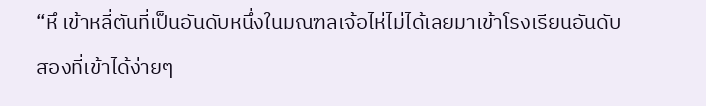“หึ เข้าหลี่ตันที่เป็นอันดับหนึ่งในมณฑลเจ้อไห่ไม่ได้เลยมาเข้าโรงเรียนอันดับสองที่เข้าได้ง่ายๆ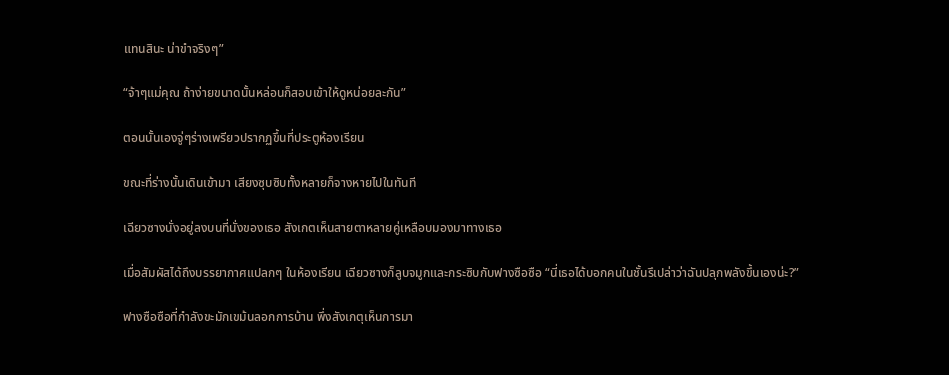แทนสินะ น่าขำจริงๆ”

“จ้าๆแม่คุณ ถ้าง่ายขนาดนั้นหล่อนก็สอบเข้าให้ดูหน่อยละกัน”

ตอนนั้นเองจู่ๆร่างเพรียวปรากฏขึ้นที่ประตูห้องเรียน

ขณะที่ร่างนั้นเดินเข้ามา เสียงซุบซิบทั้งหลายก็จางหายไปในทันที

เฉียวซางนั่งอยู่ลงบนที่นั่งของเธอ สังเกตเห็นสายตาหลายคู่เหลือบมองมาทางเธอ

เมื่อสัมผัสได้ถึงบรรยากาศแปลกๆ ในห้องเรียน เฉียวซางก็ลูบจมูกและกระซิบกับฟางซือซือ “นี่เธอได้บอกคนในชั้นรึเปล่าว่าฉันปลุกพลังขึ้นเองน่ะ?”

ฟางซือซือที่กำลังขะมักเขม้นลอกการบ้าน พึ่งสังเกตุเห็นการมา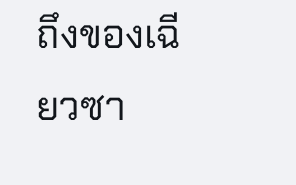ถึงของเฉียวซา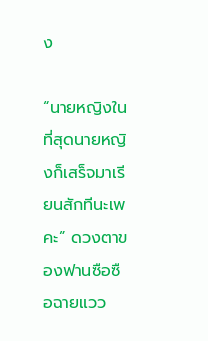ง

“นายหญิงในที่สุดนายหญิงก็เสร็จมาเรียนสักทีนะเพคะ” ดวงตาของฟานซือซือฉายแวว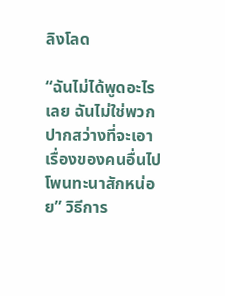ลิงโลด

“ฉันไม่ได้พูดอะไรเลย ฉันไม่ใช่พวกปากสว่างที่จะเอาเรื่องของคนอื่นไปโพนทะนาสักหน่อย” วิธีการ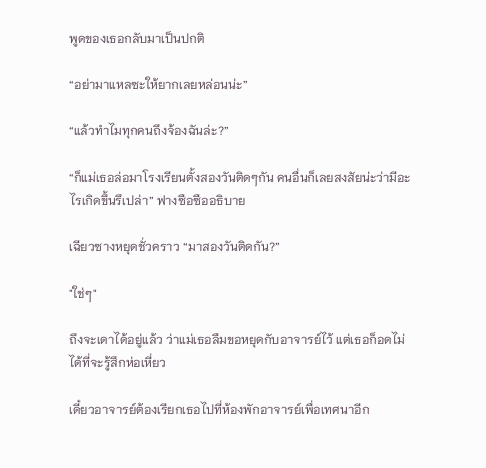พูดของเธอกลับมาเป็นปกติ

“อย่ามาแหลซะให้ยากเลยหล่อนน่ะ”

“แล้วทำไมทุกคนถึงจ้องฉันล่ะ?”

“ก็แม่เธอล่อมาโรงเรียนตั้งสองวันติดๆกัน คนอื่นก็เลยสงสัยน่ะว่ามีอะไรเกิดขึ้นรึเปล่า” ฟางซือซืออธิบาย

เฉียวซางหยุดชั่วคราว “มาสองวันติดกัน?”

"ใช่ๆ"

ถึงจะเดาได้อยู่แล้ว ว่าแม่เธอลืมขอหยุดกับอาจารย์ไว้ แต่เธอก็อดไม่ได้ที่จะรู้สึกห่อเหี่ยว

เดี๋ยวอาจารย์ต้องเรียกเธอไปที่ห้องพักอาจารย์เพื่อเทศนาอีก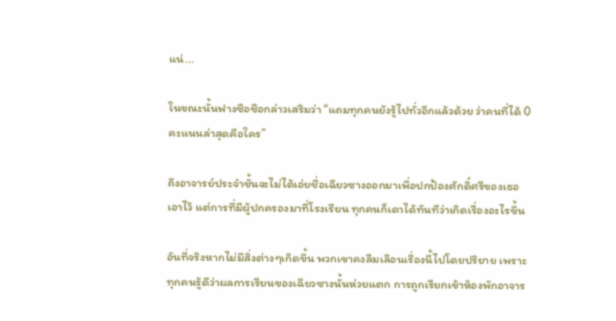แน่...

ในขณะนั้นฟางซือซือกล่าวเสริมว่า “แถมทุกคนยังรู้ไปทั่วอีกแล้วด้วย ว่าคนที่ได้ 0 คะแนนล่าสุดคือใคร”

ถึงอาจารย์ประจำชั้นจะไม่ได้เอ่ยชื่อเฉียวซางออกมาเพื่อปกป้องศักดิ์ศรีของเธอเอาไว้ แต่การที่มีผู้ปกครองมาที่โรงเรียน ทุกคนก็เดาได้ทันทีว่าเกิดเรื่องอะไรขึ้น

อันที่จริงหากไม่มีสิ่งต่างๆเกิดขึ้น พวกเขาคงลืมเลือนเรื่องนี้ไปโดยปริยาย เพราะทุกคนรู้ดีว่าผลการเรียนของเฉียวซางนั้นห่วยแตก การถูกเรียกเข้าห้องพักอาจาร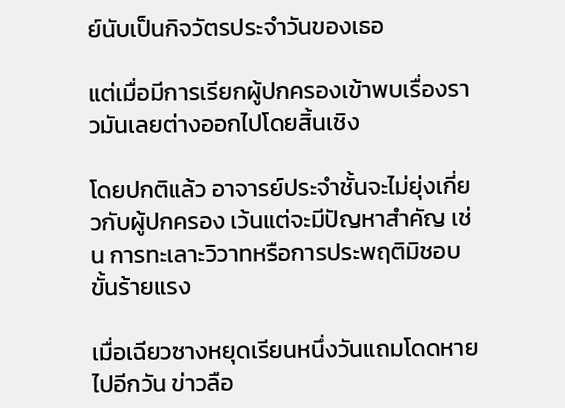ย์นับเป็นกิจวัตรประจำวันของเธอ

แต่เมื่อมีการเรียกผู้ปกครองเข้าพบเรื่องราวมันเลยต่างออกไปโดยสิ้นเชิง

โดยปกติแล้ว อาจารย์ประจำชั้นจะไม่ยุ่งเกี่ยวกับผู้ปกครอง เว้นแต่จะมีปัญหาสำคัญ เช่น การทะเลาะวิวาทหรือการประพฤติมิชอบขั้นร้ายแรง

เมื่อเฉียวซางหยุดเรียนหนึ่งวันแถมโดดหายไปอีกวัน ข่าวลือ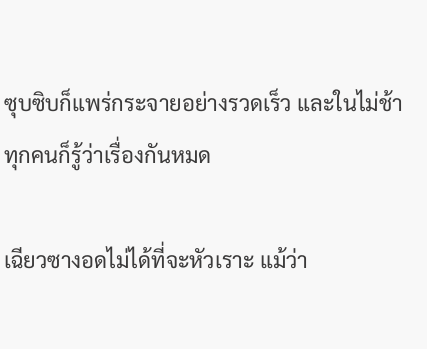ซุบซิบก็แพร่กระจายอย่างรวดเร็ว และในไม่ช้าทุกคนก็รู้ว่าเรื่องกันหมด

เฉียวซางอดไม่ได้ที่จะหัวเราะ แม้ว่า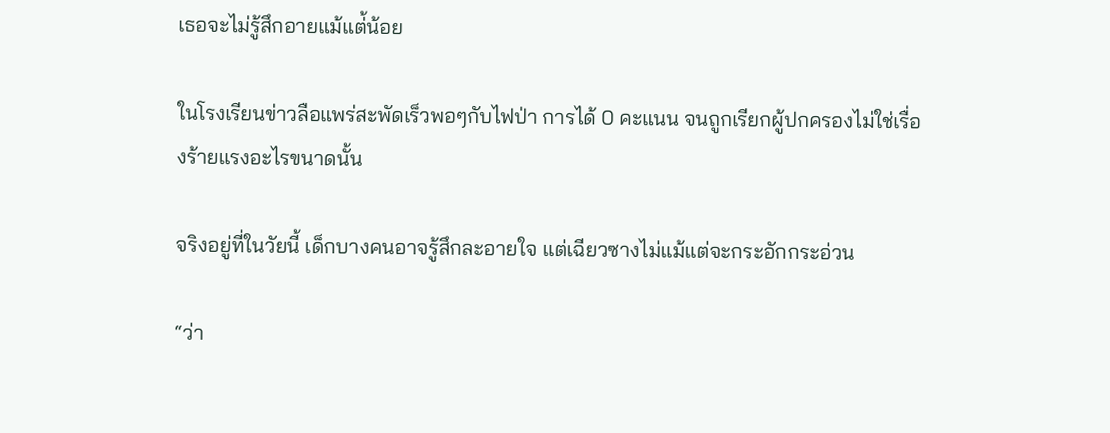เธอจะไม่รู้สึกอายแม้แต่้น้อย

ในโรงเรียนข่าวลือแพร่สะพัดเร็วพอๆกับไฟป่า การได้ 0 คะแนน จนถูกเรียกผู้ปกครองไม่ใช่เรื่องร้ายแรงอะไรขนาดนั้น

จริงอยู่ที่ในวัยนี้ เด็กบางคนอาจรู้สึกละอายใจ แต่เฉียวซางไม่แม้แต่จะกระอักกระอ่วน

“ว่า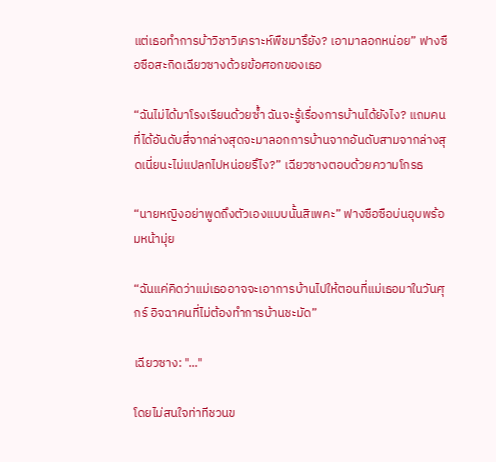แต่เธอทำการบ้าวิชาวิเคราะห์พืชมารึยัง? เอามาลอกหน่อย” ฟางซือซือสะกิดเฉียวซางด้วยข้อศอกของเธอ

“ฉันไม่ได้มาโรงเรียนด้วยซ้ำ ฉันจะรู้เรื่องการบ้านได้ยังไง? แถมคนที่ได้อันดับสี่จากล่างสุดจะมาลอกการบ้านจากอันดับสามจากล่างสุดเนี่ยนะไม่แปลกไปหน่อยรึไง?” เฉียวซางตอบด้วยความโกรธ

“นายหญิงอย่าพูดถึงตัวเองแบบนั้นสิเพคะ” ฟางซือซือบ่นอุบพร้อมหน้ามุ่ย

“ฉันแค่คิดว่าแม่เธออาจจะเอาการบ้านไปให้ตอนที่แม่เธอมาในวันศุกร์ อิจฉาคนที่ไม่ต้องทำการบ้านชะมัด”

เฉียวซาง: "..."

โดยไม่สนใจท่าทีชวนข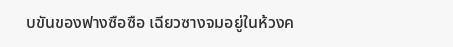บขันของฟางซือซือ เฉียวซางจมอยู่ในห้วงค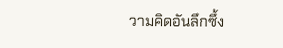วามคิดอันลึกซึ้ง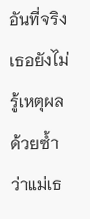อันที่จริงเธอยังไม่รู้เหตุผลด้วยซ้ำว่าแม่เธ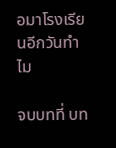อมาโรงเรียนอีกวันทำไม

จบบทที่ บท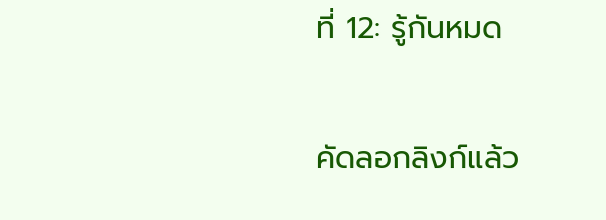ที่ 12: รู้กันหมด

คัดลอกลิงก์แล้ว